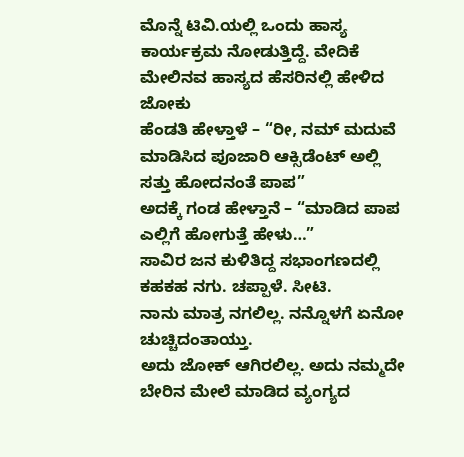ಮೊನ್ನೆ ಟಿವಿ.ಯಲ್ಲಿ ಒಂದು ಹಾಸ್ಯ ಕಾರ್ಯಕ್ರಮ ನೋಡುತ್ತಿದ್ದೆ. ವೇದಿಕೆ ಮೇಲಿನವ ಹಾಸ್ಯದ ಹೆಸರಿನಲ್ಲಿ ಹೇಳಿದ ಜೋಕು
ಹೆಂಡತಿ ಹೇಳ್ತಾಳೆ – “ರೀ, ನಮ್ ಮದುವೆ ಮಾಡಿಸಿದ ಪೂಜಾರಿ ಆಕ್ಸಿಡೆಂಟ್ ಅಲ್ಲಿ ಸತ್ತು ಹೋದನಂತೆ ಪಾಪ”
ಅದಕ್ಕೆ ಗಂಡ ಹೇಳ್ತಾನೆ – “ಮಾಡಿದ ಪಾಪ ಎಲ್ಲಿಗೆ ಹೋಗುತ್ತೆ ಹೇಳು…”
ಸಾವಿರ ಜನ ಕುಳಿತಿದ್ದ ಸಭಾಂಗಣದಲ್ಲಿ ಕಹಕಹ ನಗು. ಚಪ್ಪಾಳೆ. ಸೀಟಿ.
ನಾನು ಮಾತ್ರ ನಗಲಿಲ್ಲ. ನನ್ನೊಳಗೆ ಏನೋ ಚುಚ್ಚಿದಂತಾಯ್ತು.
ಅದು ಜೋಕ್ ಆಗಿರಲಿಲ್ಲ. ಅದು ನಮ್ಮದೇ ಬೇರಿನ ಮೇಲೆ ಮಾಡಿದ ವ್ಯಂಗ್ಯದ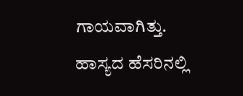ಗಾಯವಾಗಿತ್ತು.
ಹಾಸ್ಯದ ಹೆಸರಿನಲ್ಲಿ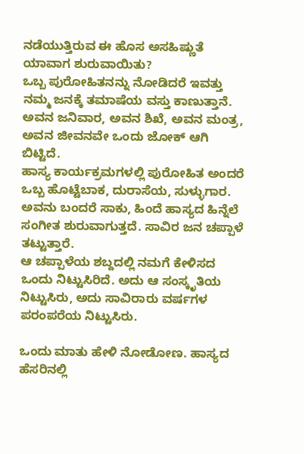ನಡೆಯುತ್ತಿರುವ ಈ ಹೊಸ ಅಸಹಿಷ್ಣುತೆ ಯಾವಾಗ ಶುರುವಾಯಿತು?
ಒಬ್ಬ ಪುರೋಹಿತನನ್ನು ನೋಡಿದರೆ ಇವತ್ತು ನಮ್ಮ ಜನಕ್ಕೆ ತಮಾಷೆಯ ವಸ್ತು ಕಾಣುತ್ತಾನೆ. ಅವನ ಜನಿವಾರ, ಅವನ ಶಿಖೆ, ಅವನ ಮಂತ್ರ, ಅವನ ಜೀವನವೇ ಒಂದು ಜೋಕ್ ಆಗಿ ಬಿಟ್ಟಿದೆ.
ಹಾಸ್ಯ ಕಾರ್ಯಕ್ರಮಗಳಲ್ಲಿ ಪುರೋಹಿತ ಅಂದರೆ ಒಬ್ಬ ಹೊಟ್ಟೆಬಾಕ, ದುರಾಸೆಯ, ಸುಳ್ಳುಗಾರ. ಅವನು ಬಂದರೆ ಸಾಕು, ಹಿಂದೆ ಹಾಸ್ಯದ ಹಿನ್ನೆಲೆ ಸಂಗೀತ ಶುರುವಾಗುತ್ತದೆ. ಸಾವಿರ ಜನ ಚಪ್ಪಾಳೆ ತಟ್ಟುತ್ತಾರೆ.
ಆ ಚಪ್ಪಾಳೆಯ ಶಬ್ದದಲ್ಲಿ ನಮಗೆ ಕೇಳಿಸದ ಒಂದು ನಿಟ್ಟುಸಿರಿದೆ. ಅದು ಆ ಸಂಸ್ಕೃತಿಯ ನಿಟ್ಟುಸಿರು, ಅದು ಸಾವಿರಾರು ವರ್ಷಗಳ ಪರಂಪರೆಯ ನಿಟ್ಟುಸಿರು.

ಒಂದು ಮಾತು ಹೇಳಿ ನೋಡೋಣ. ಹಾಸ್ಯದ ಹೆಸರಿನಲ್ಲಿ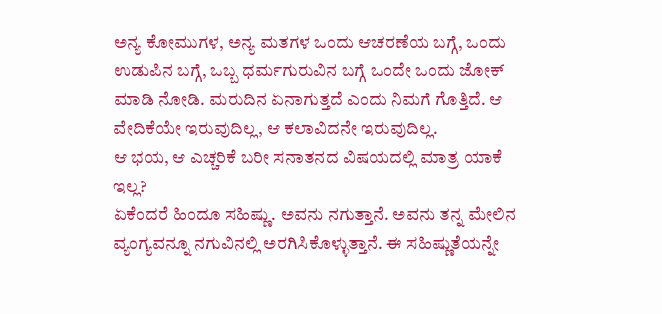ಅನ್ಯ ಕೋಮುಗಳ, ಅನ್ಯ ಮತಗಳ ಒಂದು ಆಚರಣೆಯ ಬಗ್ಗೆ, ಒಂದು ಉಡುಪಿನ ಬಗ್ಗೆ, ಒಬ್ಬ ಧರ್ಮಗುರುವಿನ ಬಗ್ಗೆ ಒಂದೇ ಒಂದು ಜೋಕ್ ಮಾಡಿ ನೋಡಿ. ಮರುದಿನ ಏನಾಗುತ್ತದೆ ಎಂದು ನಿಮಗೆ ಗೊತ್ತಿದೆ. ಆ ವೇದಿಕೆಯೇ ಇರುವುದಿಲ್ಲ, ಆ ಕಲಾವಿದನೇ ಇರುವುದಿಲ್ಲ.
ಆ ಭಯ, ಆ ಎಚ್ಚರಿಕೆ ಬರೀ ಸನಾತನದ ವಿಷಯದಲ್ಲಿ ಮಾತ್ರ ಯಾಕೆ ಇಲ್ಲ?
ಏಕೆಂದರೆ ಹಿಂದೂ ಸಹಿಷ್ಣು. ಅವನು ನಗುತ್ತಾನೆ. ಅವನು ತನ್ನ ಮೇಲಿನ ವ್ಯಂಗ್ಯವನ್ನೂ ನಗುವಿನಲ್ಲಿ ಅರಗಿಸಿಕೊಳ್ಳುತ್ತಾನೆ. ಈ ಸಹಿಷ್ಣುತೆಯನ್ನೇ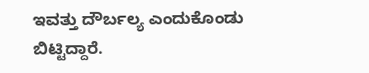ಇವತ್ತು ದೌರ್ಬಲ್ಯ ಎಂದುಕೊಂಡು ಬಿಟ್ಟಿದ್ದಾರೆ.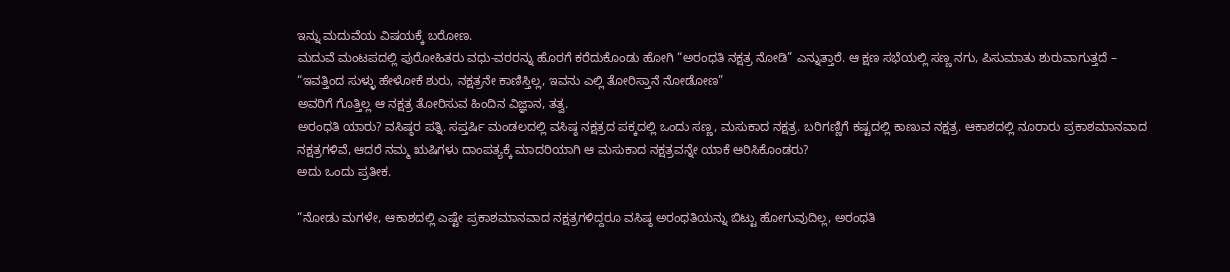ಇನ್ನು ಮದುವೆಯ ವಿಷಯಕ್ಕೆ ಬರೋಣ.
ಮದುವೆ ಮಂಟಪದಲ್ಲಿ ಪುರೋಹಿತರು ವಧು-ವರರನ್ನು ಹೊರಗೆ ಕರೆದುಕೊಂಡು ಹೋಗಿ “ಅರಂಧತಿ ನಕ್ಷತ್ರ ನೋಡಿ” ಎನ್ನುತ್ತಾರೆ. ಆ ಕ್ಷಣ ಸಭೆಯಲ್ಲಿ ಸಣ್ಣ ನಗು, ಪಿಸುಮಾತು ಶುರುವಾಗುತ್ತದೆ – “ಇವತ್ತಿಂದ ಸುಳ್ಳು ಹೇಳೋಕೆ ಶುರು, ನಕ್ಷತ್ರನೇ ಕಾಣಿಸ್ತಿಲ್ಲ, ಇವನು ಎಲ್ಲಿ ತೋರಿಸ್ತಾನೆ ನೋಡೋಣ”
ಅವರಿಗೆ ಗೊತ್ತಿಲ್ಲ ಆ ನಕ್ಷತ್ರ ತೋರಿಸುವ ಹಿಂದಿನ ವಿಜ್ಞಾನ, ತತ್ವ.
ಅರಂಧತಿ ಯಾರು? ವಸಿಷ್ಠರ ಪತ್ನಿ. ಸಪ್ತರ್ಷಿ ಮಂಡಲದಲ್ಲಿ ವಸಿಷ್ಠ ನಕ್ಷತ್ರದ ಪಕ್ಕದಲ್ಲಿ ಒಂದು ಸಣ್ಣ, ಮಸುಕಾದ ನಕ್ಷತ್ರ. ಬರಿಗಣ್ಣಿಗೆ ಕಷ್ಟದಲ್ಲಿ ಕಾಣುವ ನಕ್ಷತ್ರ. ಆಕಾಶದಲ್ಲಿ ನೂರಾರು ಪ್ರಕಾಶಮಾನವಾದ ನಕ್ಷತ್ರಗಳಿವೆ, ಆದರೆ ನಮ್ಮ ಋಷಿಗಳು ದಾಂಪತ್ಯಕ್ಕೆ ಮಾದರಿಯಾಗಿ ಆ ಮಸುಕಾದ ನಕ್ಷತ್ರವನ್ನೇ ಯಾಕೆ ಆರಿಸಿಕೊಂಡರು?
ಅದು ಒಂದು ಪ್ರತೀಕ.

“ನೋಡು ಮಗಳೇ, ಆಕಾಶದಲ್ಲಿ ಎಷ್ಟೇ ಪ್ರಕಾಶಮಾನವಾದ ನಕ್ಷತ್ರಗಳಿದ್ದರೂ ವಸಿಷ್ಠ ಅರಂಧತಿಯನ್ನು ಬಿಟ್ಟು ಹೋಗುವುದಿಲ್ಲ, ಅರಂಧತಿ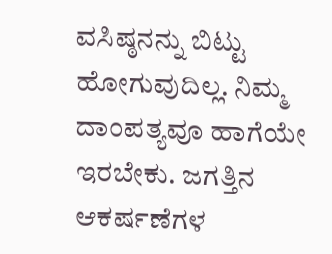ವಸಿಷ್ಠನನ್ನು ಬಿಟ್ಟು ಹೋಗುವುದಿಲ್ಲ. ನಿಮ್ಮ ದಾಂಪತ್ಯವೂ ಹಾಗೆಯೇ ಇರಬೇಕು. ಜಗತ್ತಿನ ಆಕರ್ಷಣೆಗಳ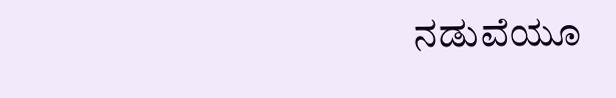ನಡುವೆಯೂ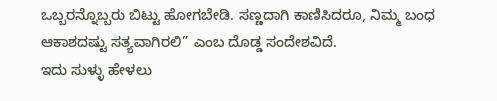ಒಬ್ಬರನ್ನೊಬ್ಬರು ಬಿಟ್ಟು ಹೋಗಬೇಡಿ. ಸಣ್ಣದಾಗಿ ಕಾಣಿಸಿದರೂ, ನಿಮ್ಮ ಬಂಧ ಆಕಾಶದಷ್ಟು ಸತ್ಯವಾಗಿರಲಿ” ಎಂಬ ದೊಡ್ಡ ಸಂದೇಶವಿದೆ.
ಇದು ಸುಳ್ಳು ಹೇಳಲು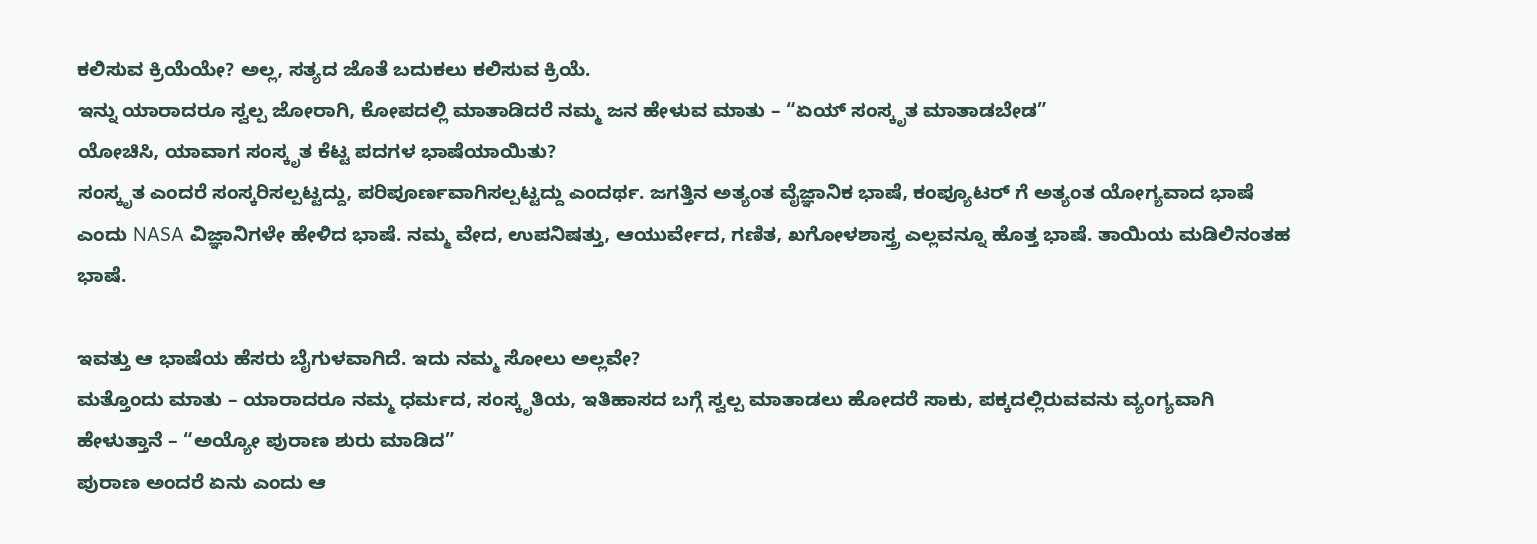ಕಲಿಸುವ ಕ್ರಿಯೆಯೇ? ಅಲ್ಲ, ಸತ್ಯದ ಜೊತೆ ಬದುಕಲು ಕಲಿಸುವ ಕ್ರಿಯೆ.
ಇನ್ನು ಯಾರಾದರೂ ಸ್ವಲ್ಪ ಜೋರಾಗಿ, ಕೋಪದಲ್ಲಿ ಮಾತಾಡಿದರೆ ನಮ್ಮ ಜನ ಹೇಳುವ ಮಾತು – “ಏಯ್ ಸಂಸ್ಕೃತ ಮಾತಾಡಬೇಡ”
ಯೋಚಿಸಿ, ಯಾವಾಗ ಸಂಸ್ಕೃತ ಕೆಟ್ಟ ಪದಗಳ ಭಾಷೆಯಾಯಿತು?
ಸಂಸ್ಕೃತ ಎಂದರೆ ಸಂಸ್ಕರಿಸಲ್ಪಟ್ಟದ್ದು, ಪರಿಪೂರ್ಣವಾಗಿಸಲ್ಪಟ್ಟದ್ದು ಎಂದರ್ಥ. ಜಗತ್ತಿನ ಅತ್ಯಂತ ವೈಜ್ಞಾನಿಕ ಭಾಷೆ, ಕಂಪ್ಯೂಟರ್ ಗೆ ಅತ್ಯಂತ ಯೋಗ್ಯವಾದ ಭಾಷೆ ಎಂದು NASA ವಿಜ್ಞಾನಿಗಳೇ ಹೇಳಿದ ಭಾಷೆ. ನಮ್ಮ ವೇದ, ಉಪನಿಷತ್ತು, ಆಯುರ್ವೇದ, ಗಣಿತ, ಖಗೋಳಶಾಸ್ತ್ರ ಎಲ್ಲವನ್ನೂ ಹೊತ್ತ ಭಾಷೆ. ತಾಯಿಯ ಮಡಿಲಿನಂತಹ ಭಾಷೆ.

ಇವತ್ತು ಆ ಭಾಷೆಯ ಹೆಸರು ಬೈಗುಳವಾಗಿದೆ. ಇದು ನಮ್ಮ ಸೋಲು ಅಲ್ಲವೇ?
ಮತ್ತೊಂದು ಮಾತು – ಯಾರಾದರೂ ನಮ್ಮ ಧರ್ಮದ, ಸಂಸ್ಕೃತಿಯ, ಇತಿಹಾಸದ ಬಗ್ಗೆ ಸ್ವಲ್ಪ ಮಾತಾಡಲು ಹೋದರೆ ಸಾಕು, ಪಕ್ಕದಲ್ಲಿರುವವನು ವ್ಯಂಗ್ಯವಾಗಿ ಹೇಳುತ್ತಾನೆ – “ಅಯ್ಯೋ ಪುರಾಣ ಶುರು ಮಾಡಿದ”
ಪುರಾಣ ಅಂದರೆ ಏನು ಎಂದು ಆ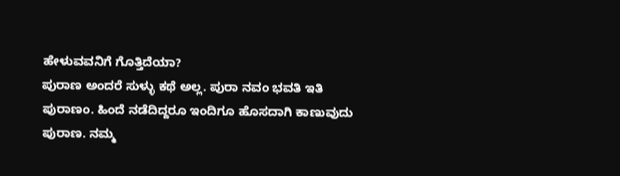ಹೇಳುವವನಿಗೆ ಗೊತ್ತಿದೆಯಾ?
ಪುರಾಣ ಅಂದರೆ ಸುಳ್ಳು ಕಥೆ ಅಲ್ಲ. ಪುರಾ ನವಂ ಭವತಿ ಇತಿ ಪುರಾಣಂ. ಹಿಂದೆ ನಡೆದಿದ್ದರೂ ಇಂದಿಗೂ ಹೊಸದಾಗಿ ಕಾಣುವುದು ಪುರಾಣ. ನಮ್ಮ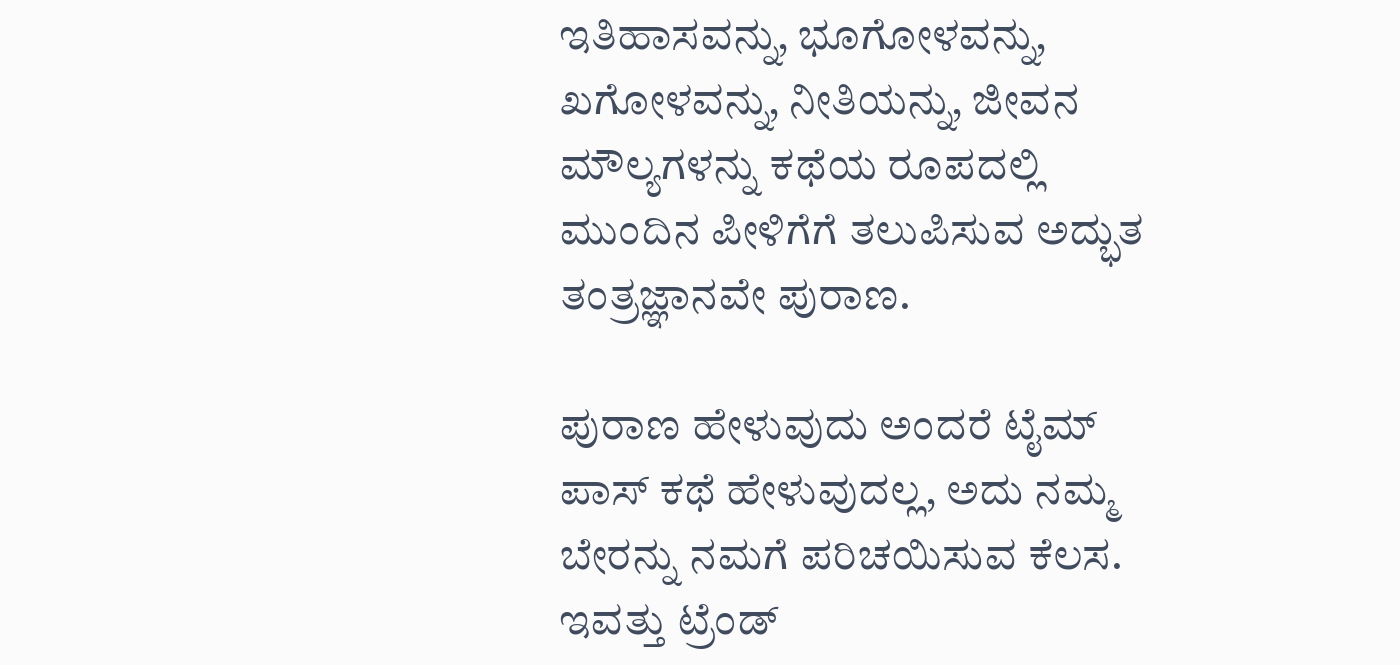ಇತಿಹಾಸವನ್ನು, ಭೂಗೋಳವನ್ನು, ಖಗೋಳವನ್ನು, ನೀತಿಯನ್ನು, ಜೀವನ ಮೌಲ್ಯಗಳನ್ನು ಕಥೆಯ ರೂಪದಲ್ಲಿ ಮುಂದಿನ ಪೀಳಿಗೆಗೆ ತಲುಪಿಸುವ ಅದ್ಭುತ ತಂತ್ರಜ್ಞಾನವೇ ಪುರಾಣ.

ಪುರಾಣ ಹೇಳುವುದು ಅಂದರೆ ಟೈಮ್ ಪಾಸ್ ಕಥೆ ಹೇಳುವುದಲ್ಲ, ಅದು ನಮ್ಮ ಬೇರನ್ನು ನಮಗೆ ಪರಿಚಯಿಸುವ ಕೆಲಸ.
ಇವತ್ತು ಟ್ರೆಂಡ್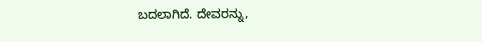ಬದಲಾಗಿದೆ. ದೇವರನ್ನು,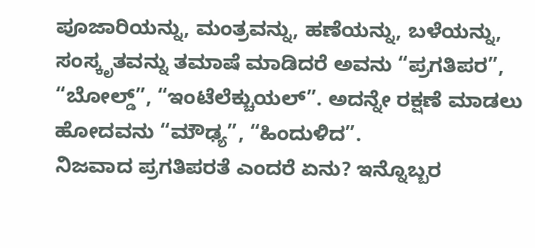ಪೂಜಾರಿಯನ್ನು, ಮಂತ್ರವನ್ನು, ಹಣೆಯನ್ನು, ಬಳೆಯನ್ನು, ಸಂಸ್ಕೃತವನ್ನು ತಮಾಷೆ ಮಾಡಿದರೆ ಅವನು “ಪ್ರಗತಿಪರ”, “ಬೋಲ್ಡ್”, “ಇಂಟೆಲೆಕ್ಚುಯಲ್”. ಅದನ್ನೇ ರಕ್ಷಣೆ ಮಾಡಲು ಹೋದವನು “ಮೌಢ್ಯ”, “ಹಿಂದುಳಿದ”.
ನಿಜವಾದ ಪ್ರಗತಿಪರತೆ ಎಂದರೆ ಏನು? ಇನ್ನೊಬ್ಬರ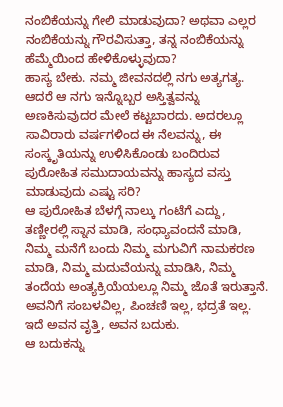ನಂಬಿಕೆಯನ್ನು ಗೇಲಿ ಮಾಡುವುದಾ? ಅಥವಾ ಎಲ್ಲರ ನಂಬಿಕೆಯನ್ನು ಗೌರವಿಸುತ್ತಾ, ತನ್ನ ನಂಬಿಕೆಯನ್ನು ಹೆಮ್ಮೆಯಿಂದ ಹೇಳಿಕೊಳ್ಳುವುದಾ?
ಹಾಸ್ಯ ಬೇಕು. ನಮ್ಮ ಜೀವನದಲ್ಲಿ ನಗು ಅತ್ಯಗತ್ಯ. ಆದರೆ ಆ ನಗು ಇನ್ನೊಬ್ಬರ ಅಸ್ತಿತ್ವವನ್ನು ಅಣಕಿಸುವುದರ ಮೇಲೆ ಕಟ್ಟಬಾರದು. ಅದರಲ್ಲೂ ಸಾವಿರಾರು ವರ್ಷಗಳಿಂದ ಈ ನೆಲವನ್ನು, ಈ ಸಂಸ್ಕೃತಿಯನ್ನು ಉಳಿಸಿಕೊಂಡು ಬಂದಿರುವ ಪುರೋಹಿತ ಸಮುದಾಯವನ್ನು ಹಾಸ್ಯದ ವಸ್ತು ಮಾಡುವುದು ಎಷ್ಟು ಸರಿ?
ಆ ಪುರೋಹಿತ ಬೆಳಗ್ಗೆ ನಾಲ್ಕು ಗಂಟೆಗೆ ಎದ್ದು, ತಣ್ಣೀರಲ್ಲಿ ಸ್ನಾನ ಮಾಡಿ, ಸಂಧ್ಯಾವಂದನೆ ಮಾಡಿ, ನಿಮ್ಮ ಮನೆಗೆ ಬಂದು ನಿಮ್ಮ ಮಗುವಿಗೆ ನಾಮಕರಣ ಮಾಡಿ, ನಿಮ್ಮ ಮದುವೆಯನ್ನು ಮಾಡಿಸಿ, ನಿಮ್ಮ ತಂದೆಯ ಅಂತ್ಯಕ್ರಿಯೆಯಲ್ಲೂ ನಿಮ್ಮ ಜೊತೆ ಇರುತ್ತಾನೆ. ಅವನಿಗೆ ಸಂಬಳವಿಲ್ಲ, ಪಿಂಚಣಿ ಇಲ್ಲ, ಭದ್ರತೆ ಇಲ್ಲ. ಇದೆ ಅವನ ವೃತ್ತಿ, ಅವನ ಬದುಕು.
ಆ ಬದುಕನ್ನು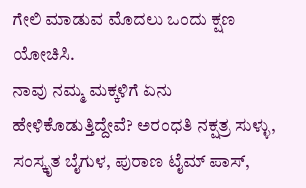ಗೇಲಿ ಮಾಡುವ ಮೊದಲು ಒಂದು ಕ್ಷಣ ಯೋಚಿಸಿ.
ನಾವು ನಮ್ಮ ಮಕ್ಕಳಿಗೆ ಏನು ಹೇಳಿಕೊಡುತ್ತಿದ್ದೇವೆ? ಅರಂಧತಿ ನಕ್ಷತ್ರ ಸುಳ್ಳು, ಸಂಸ್ಕೃತ ಬೈಗುಳ, ಪುರಾಣ ಟೈಮ್ ಪಾಸ್,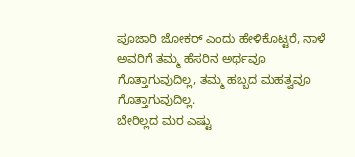ಪೂಜಾರಿ ಜೋಕರ್ ಎಂದು ಹೇಳಿಕೊಟ್ಟರೆ, ನಾಳೆ ಅವರಿಗೆ ತಮ್ಮ ಹೆಸರಿನ ಅರ್ಥವೂ ಗೊತ್ತಾಗುವುದಿಲ್ಲ, ತಮ್ಮ ಹಬ್ಬದ ಮಹತ್ವವೂ ಗೊತ್ತಾಗುವುದಿಲ್ಲ.
ಬೇರಿಲ್ಲದ ಮರ ಎಷ್ಟು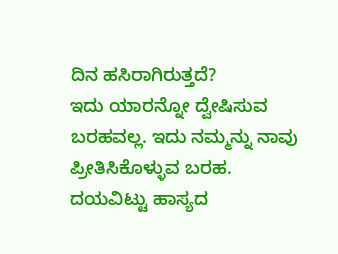ದಿನ ಹಸಿರಾಗಿರುತ್ತದೆ?
ಇದು ಯಾರನ್ನೋ ದ್ವೇಷಿಸುವ ಬರಹವಲ್ಲ. ಇದು ನಮ್ಮನ್ನು ನಾವು ಪ್ರೀತಿಸಿಕೊಳ್ಳುವ ಬರಹ.
ದಯವಿಟ್ಟು ಹಾಸ್ಯದ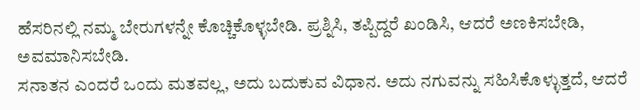ಹೆಸರಿನಲ್ಲಿ ನಮ್ಮ ಬೇರುಗಳನ್ನೇ ಕೊಚ್ಚಿಕೊಳ್ಳಬೇಡಿ. ಪ್ರಶ್ನಿಸಿ, ತಪ್ಪಿದ್ದರೆ ಖಂಡಿಸಿ, ಆದರೆ ಅಣಕಿಸಬೇಡಿ, ಅವಮಾನಿಸಬೇಡಿ.
ಸನಾತನ ಎಂದರೆ ಒಂದು ಮತವಲ್ಲ, ಅದು ಬದುಕುವ ವಿಧಾನ. ಅದು ನಗುವನ್ನು ಸಹಿಸಿಕೊಳ್ಳುತ್ತದೆ, ಆದರೆ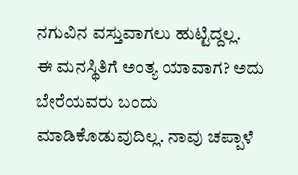ನಗುವಿನ ವಸ್ತುವಾಗಲು ಹುಟ್ಟಿದ್ದಲ್ಲ.
ಈ ಮನಸ್ಥಿತಿಗೆ ಅಂತ್ಯ ಯಾವಾಗ? ಅದು ಬೇರೆಯವರು ಬಂದು ಮಾಡಿಕೊಡುವುದಿಲ್ಲ. ನಾವು ಚಪ್ಪಾಳೆ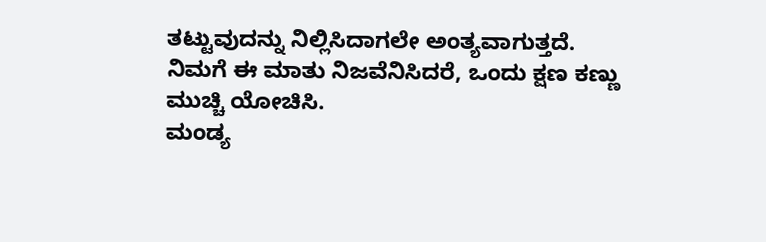ತಟ್ಟುವುದನ್ನು ನಿಲ್ಲಿಸಿದಾಗಲೇ ಅಂತ್ಯವಾಗುತ್ತದೆ.
ನಿಮಗೆ ಈ ಮಾತು ನಿಜವೆನಿಸಿದರೆ, ಒಂದು ಕ್ಷಣ ಕಣ್ಣು ಮುಚ್ಚಿ ಯೋಚಿಸಿ.
ಮಂಡ್ಯ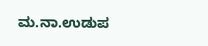ಮ.ನಾ.ಉಡುಪ